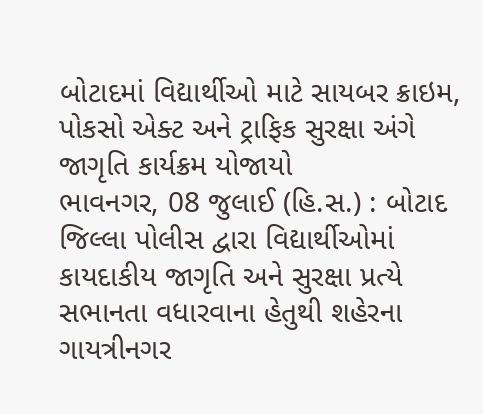બોટાદમાં વિદ્યાર્થીઓ માટે સાયબર ક્રાઇમ, પોકસો એક્ટ અને ટ્રાફિક સુરક્ષા અંગે જાગૃતિ કાર્યક્રમ યોજાયો
ભાવનગર, 08 જુલાઈ (હિ.સ.) : બોટાદ જિલ્લા પોલીસ દ્વારા વિદ્યાર્થીઓમાં કાયદાકીય જાગૃતિ અને સુરક્ષા પ્રત્યે સભાનતા વધારવાના હેતુથી શહેરના ગાયત્રીનગર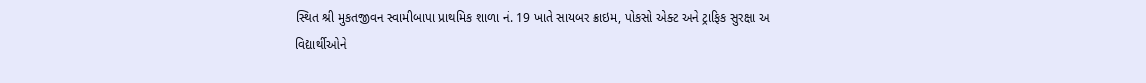સ્થિત શ્રી મુકતજીવન સ્વામીબાપા પ્રાથમિક શાળા નં. 19 ખાતે સાયબર ક્રાઇમ, પોકસો એક્ટ અને ટ્રાફિક સુરક્ષા અ
વિદ્યાર્થીઓને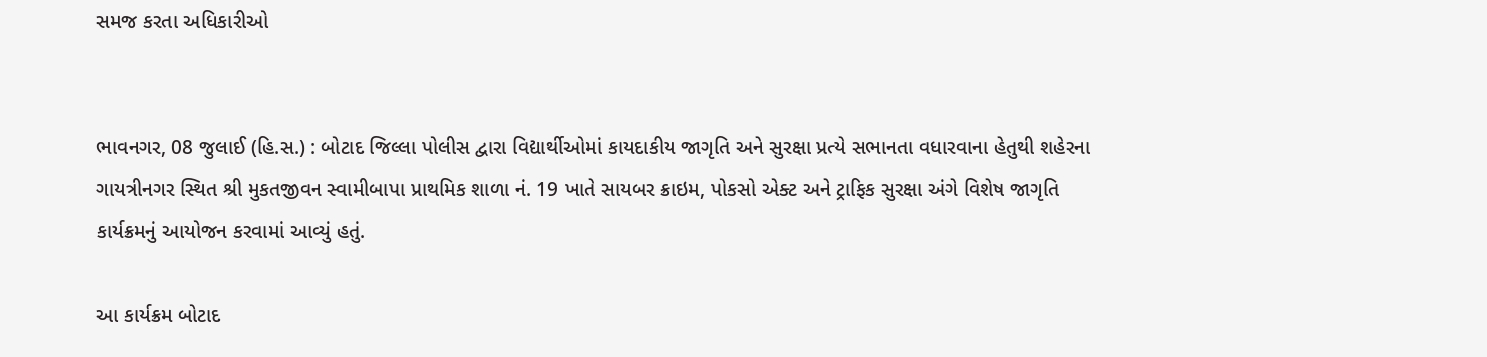સમજ કરતા અધિકારીઓ


ભાવનગર, 08 જુલાઈ (હિ.સ.) : બોટાદ જિલ્લા પોલીસ દ્વારા વિદ્યાર્થીઓમાં કાયદાકીય જાગૃતિ અને સુરક્ષા પ્રત્યે સભાનતા વધારવાના હેતુથી શહેરના ગાયત્રીનગર સ્થિત શ્રી મુકતજીવન સ્વામીબાપા પ્રાથમિક શાળા નં. 19 ખાતે સાયબર ક્રાઇમ, પોકસો એક્ટ અને ટ્રાફિક સુરક્ષા અંગે વિશેષ જાગૃતિ કાર્યક્રમનું આયોજન કરવામાં આવ્યું હતું.

આ કાર્યક્રમ બોટાદ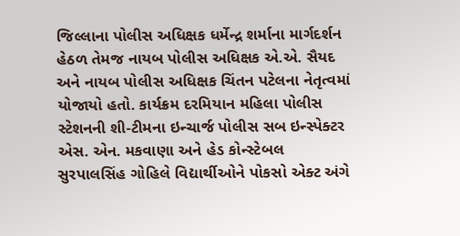જિલ્લાના પોલીસ અધિક્ષક ધર્મેન્દ્ર શર્માના માર્ગદર્શન હેઠળ તેમજ નાયબ પોલીસ અધિક્ષક એ.એ. સૈયદ અને નાયબ પોલીસ અધિક્ષક ચિંતન પટેલના નેતૃત્વમાં યોજાયો હતો. કાર્યક્રમ દરમિયાન મહિલા પોલીસ સ્ટેશનની શી-ટીમના ઇન્ચાર્જ પોલીસ સબ ઇન્સ્પેક્ટર એસ. એન. મકવાણા અને હેડ કોન્સ્ટેબલ સુરપાલસિંહ ગોહિલે વિદ્યાર્થીઓને પોકસો એક્ટ અંગે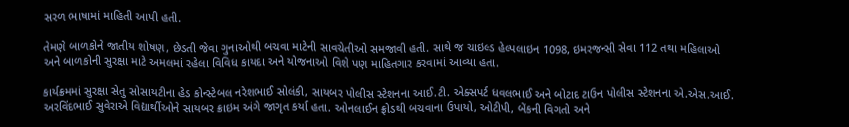સરળ ભાષામાં માહિતી આપી હતી.

તેમણે બાળકોને જાતીય શોષણ, છેડતી જેવા ગુનાઓથી બચવા માટેની સાવચેતીઓ સમજાવી હતી. સાથે જ ચાઇલ્ડ હેલ્પલાઇન 1098, ઇમરજન્સી સેવા 112 તથા મહિલાઓ અને બાળકોની સુરક્ષા માટે અમલમાં રહેલા વિવિધ કાયદા અને યોજનાઓ વિશે પણ માહિતગાર કરવામાં આવ્યા હતા.

કાર્યક્રમમાં સુરક્ષા સેતુ સોસાયટીના હેડ કોન્સ્ટેબલ નરેશભાઈ સોલંકી, સાયબર પોલીસ સ્ટેશનના આઈ.ટી. એક્સપર્ટ ધવલભાઈ અને બોટાદ ટાઉન પોલીસ સ્ટેશનના એ.એસ.આઈ. અરવિંદભાઈ સુવેરાએ વિદ્યાર્થીઓને સાયબર ક્રાઇમ અંગે જાગૃત કર્યા હતા. ઓનલાઈન ફ્રોડથી બચવાના ઉપાયો, ઓટીપી, બેંકની વિગતો અને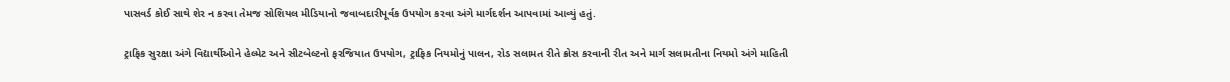પાસવર્ડ કોઈ સાથે શેર ન કરવા તેમજ સોશિયલ મીડિયાનો જવાબદારીપૂર્વક ઉપયોગ કરવા અંગે માર્ગદર્શન આપવામાં આવ્યું હતું.

ટ્રાફિક સુરક્ષા અંગે વિદ્યાર્થીઓને હેલ્મેટ અને સીટબેલ્ટનો ફરજિયાત ઉપયોગ, ટ્રાફિક નિયમોનું પાલન, રોડ સલામત રીતે ક્રોસ કરવાની રીત અને માર્ગ સલામતીના નિયમો અંગે માહિતી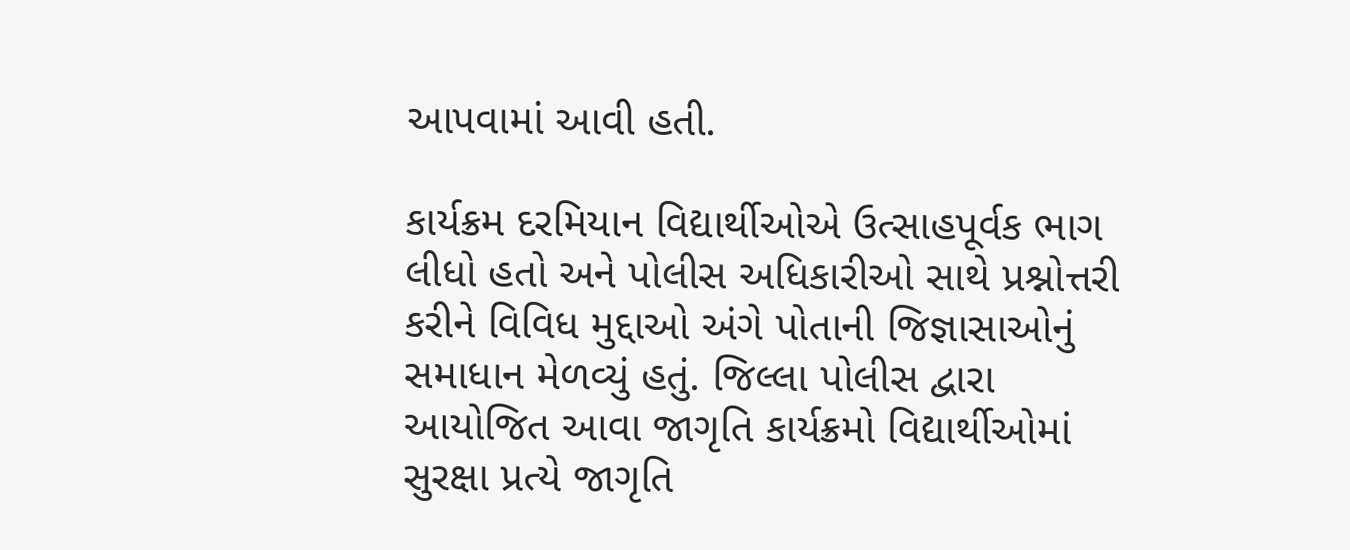આપવામાં આવી હતી.

કાર્યક્રમ દરમિયાન વિદ્યાર્થીઓએ ઉત્સાહપૂર્વક ભાગ લીધો હતો અને પોલીસ અધિકારીઓ સાથે પ્રશ્નોત્તરી કરીને વિવિધ મુદ્દાઓ અંગે પોતાની જિજ્ઞાસાઓનું સમાધાન મેળવ્યું હતું. જિલ્લા પોલીસ દ્વારા આયોજિત આવા જાગૃતિ કાર્યક્રમો વિદ્યાર્થીઓમાં સુરક્ષા પ્રત્યે જાગૃતિ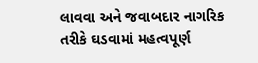લાવવા અને જવાબદાર નાગરિક તરીકે ઘડવામાં મહત્વપૂર્ણ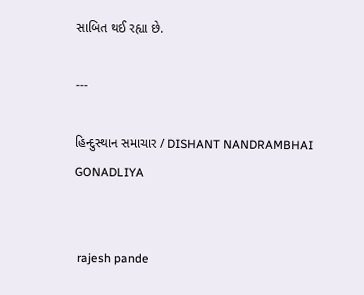સાબિત થઈ રહ્યા છે.

---

હિન્દુસ્થાન સમાચાર / DISHANT NANDRAMBHAI GONADLIYA


 rajesh pande